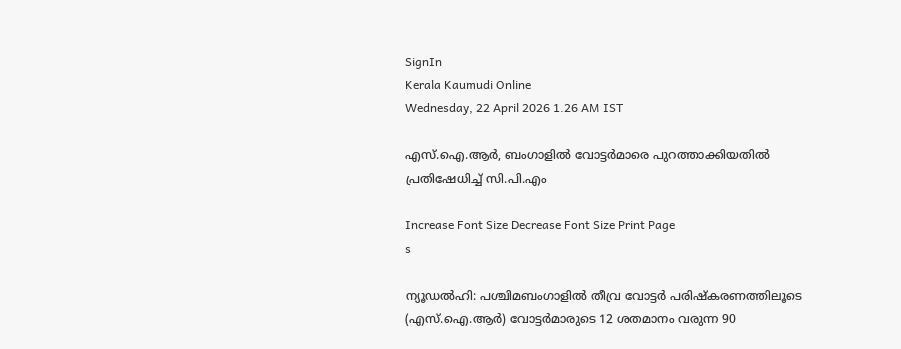SignIn
Kerala Kaumudi Online
Wednesday, 22 April 2026 1.26 AM IST

എസ്.ഐ.ആർ, ബംഗാളിൽ വോട്ടർമാരെ പുറത്താക്കിയതിൽ പ്രതിഷേധിച്ച് സി.പി.എം

Increase Font Size Decrease Font Size Print Page
s

ന്യൂഡൽഹി: പശ്ചിമബംഗാളിൽ തീവ്ര വോട്ടർ പരിഷ്‌കരണത്തിലൂടെ (എസ്.ഐ.ആർ) വോട്ടർമാരുടെ 12 ശതമാനം വരുന്ന 90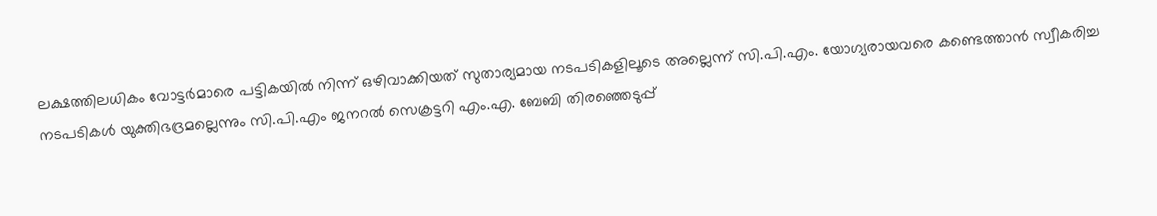ലക്ഷത്തിലധികം വോട്ടർമാരെ പട്ടികയിൽ നിന്ന് ഒഴിവാക്കിയത് സുതാര്യമായ നടപടികളിലൂടെ അല്ലെന്ന് സി.പി.എം. യോഗ്യരായവരെ കണ്ടെത്താൻ സ്വീകരിച്ച നടപടികൾ യുക്തിഭദ്രമല്ലെന്നും സി.പി.എം ജനറൽ സെക്രട്ടറി എം.എ. ബേബി തിരഞ്ഞെടുപ്പ്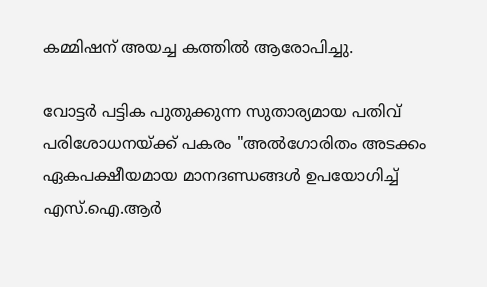കമ്മിഷന് അയച്ച കത്തിൽ ആരോപിച്ചു.

വോട്ടർ പട്ടിക പുതുക്കുന്ന സുതാര്യമായ പതിവ് പരിശോധനയ്ക്ക് പകരം "അൽഗോരിതം അടക്കം ഏകപക്ഷീയമായ മാനദണ്ഡങ്ങൾ ഉപയോഗിച്ച് എസ്‌.ഐ‌.ആർ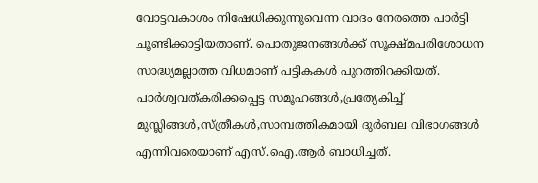വോട്ടവകാശം നിഷേധിക്കുന്നുവെന്ന വാദം നേരത്തെ പാർട്ടി ചൂണ്ടിക്കാട്ടിയതാണ്. പൊതുജനങ്ങൾക്ക് സൂക്ഷ്മപരിശോധന സാദ്ധ്യമല്ലാത്ത വിധമാണ് പട്ടികകൾ പുറത്തിറക്കിയത്. പാർശ്വവത്കരിക്കപ്പെട്ട സമൂഹങ്ങൾ,പ്രത്യേകിച്ച് മുസ്ലിങ്ങൾ,സ്ത്രീകൾ,സാമ്പത്തികമായി ദുർബല വിഭാഗങ്ങൾ എന്നിവരെയാണ് എസ്.ഐ.ആർ ബാധിച്ചത്.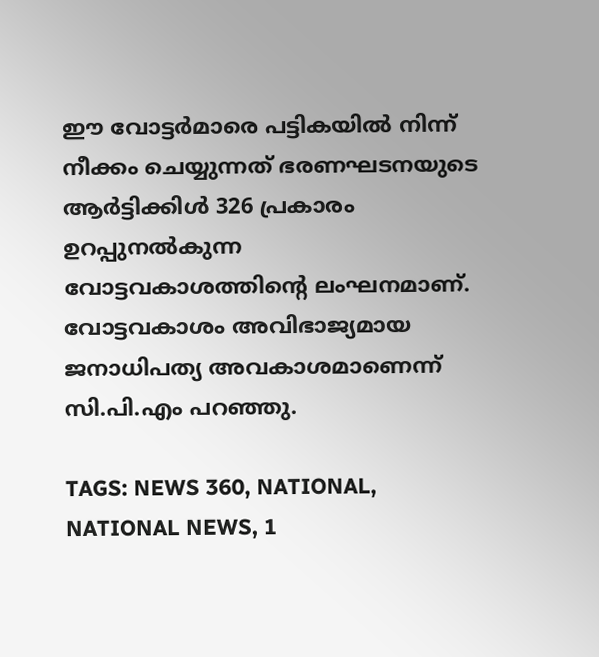ഈ വോട്ടർമാരെ പട്ടികയിൽ നിന്ന് നീക്കം ചെയ്യുന്നത് ഭരണഘടനയുടെ ആർട്ടിക്കിൾ 326 പ്രകാരം ഉറപ്പുനൽകുന്ന വോട്ടവകാശത്തിന്റെ ലംഘനമാണ്. വോട്ടവകാശം അവിഭാജ്യമായ ജനാധിപത്യ അവകാശമാണെന്ന് സി.പി.എം പറഞ്ഞു.

TAGS: NEWS 360, NATIONAL, NATIONAL NEWS, 1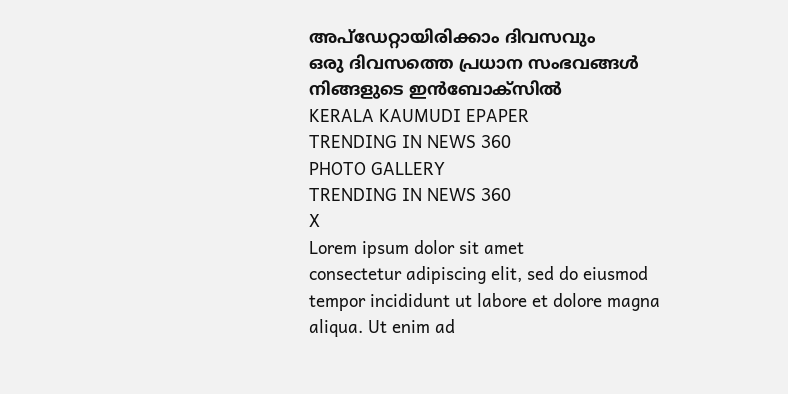അപ്ഡേറ്റായിരിക്കാം ദിവസവും
ഒരു ദിവസത്തെ പ്രധാന സംഭവങ്ങൾ നിങ്ങളുടെ ഇൻബോക്സിൽ
KERALA KAUMUDI EPAPER
TRENDING IN NEWS 360
PHOTO GALLERY
TRENDING IN NEWS 360
X
Lorem ipsum dolor sit amet
consectetur adipiscing elit, sed do eiusmod tempor incididunt ut labore et dolore magna aliqua. Ut enim ad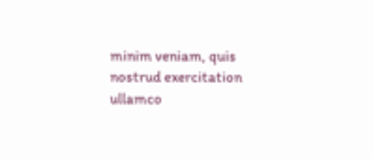minim veniam, quis nostrud exercitation ullamco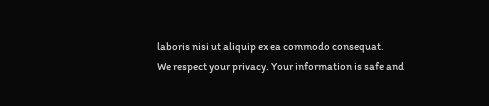laboris nisi ut aliquip ex ea commodo consequat.
We respect your privacy. Your information is safe and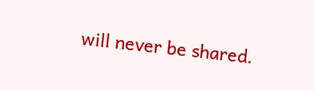will never be shared.